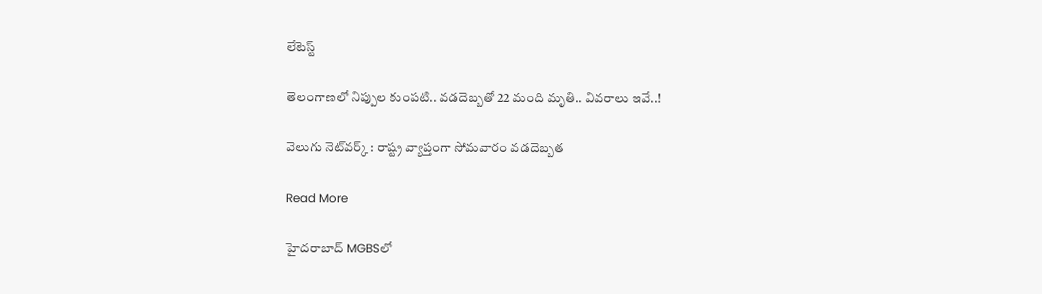లేటెస్ట్

తెలంగాణలో నిప్పుల కుంపటి.. వడదెబ్బతో 22 మంది మృతి.. వివరాలు ఇవే..!

వెలుగు నెట్‌‌‌‌‌‌‌‌వర్క్‌‌‌‌‌‌‌‌ : రాష్ట్ర వ్యాప్తంగా సోమవారం వడదెబ్బత

Read More

హైదరాబాద్ MGBSలో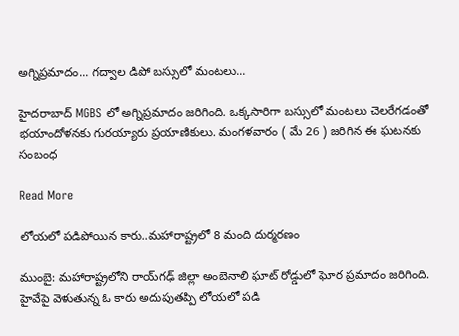అగ్నిప్రమాదం... గద్వాల డిపో బస్సులో మంటలు...

హైదరాబాద్ MGBS లో అగ్నిప్రమాదం జరిగింది. ఒక్కసారిగా బస్సులో మంటలు చెలరేగడంతో భయాందోళనకు గురయ్యారు ప్రయాణికులు. మంగళవారం ( మే 26 ) జరిగిన ఈ ఘటనకు సంబంధ

Read More

లోయలో పడిపోయిన కారు..మహారాష్ట్రలో 8 మంది దుర్మరణం

ముంబై: మహారాష్ట్రలోని రాయ్‌‌‌‌గఢ్ జిల్లా అంబెనాలి ఘాట్ రోడ్డులో ఘోర ప్రమాదం జరిగింది. హైవేపై వెళుతున్న ఓ కారు అదుపుతప్పి లోయలో పడి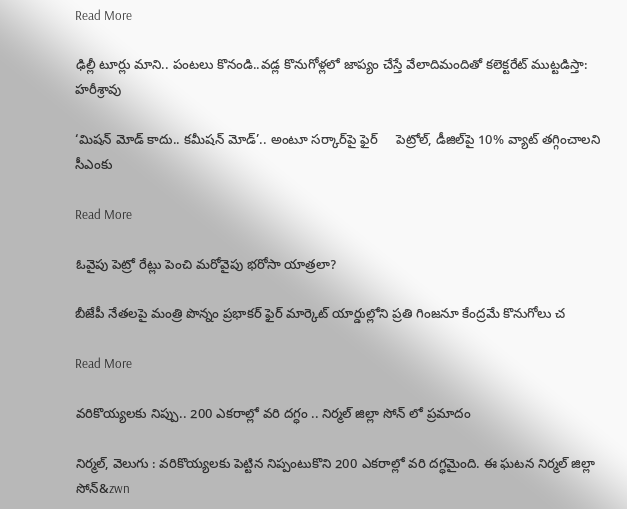Read More

ఢిల్లీ టూర్లు మాని.. పంటలు కొనండి..వడ్ల కొనుగోళ్లలో జాప్యం చేస్తే వేలాదిమందితో కలెక్టరేట్ ముట్టడిస్తా: హరీశ్రావు

‘మిషన్ మోడ్ కాదు.. కమీషన్ మోడ్’.. అంటూ సర్కార్‌పై ఫైర్     పెట్రోల్, డీజిల్‌పై 10% వ్యాట్ తగ్గించాలని సీఎంకు

Read More

ఓవైపు పెట్రో రేట్లు పెంచి మరోవైపు భరోసా యాత్రలా?

బీజేపీ నేతలపై మంత్రి పొన్నం ప్రభాకర్‌‌‌‌‌‌‌‌ ఫైర్ మార్కెట్ యార్డుల్లోని ప్రతి గింజనూ కేంద్రమే కొనుగోలు చ

Read More

వరికొయ్యలకు నిప్పు.. 200 ఎకరాల్లో వరి దగ్ధం .. నిర్మల్‌‌‌‌‌‌‌‌ జిల్లా సోన్‌‌‌‌‌‌‌‌ లో ప్రమాదం

నిర్మల్, వెలుగు : వరికొయ్యలకు పెట్టిన నిప్పంటుకొని 200 ఎకరాల్లో వరి దగ్ధమైంది. ఈ ఘటన నిర్మల్ జిల్లా సోన్‌‌‌‌‌‌‌&zwn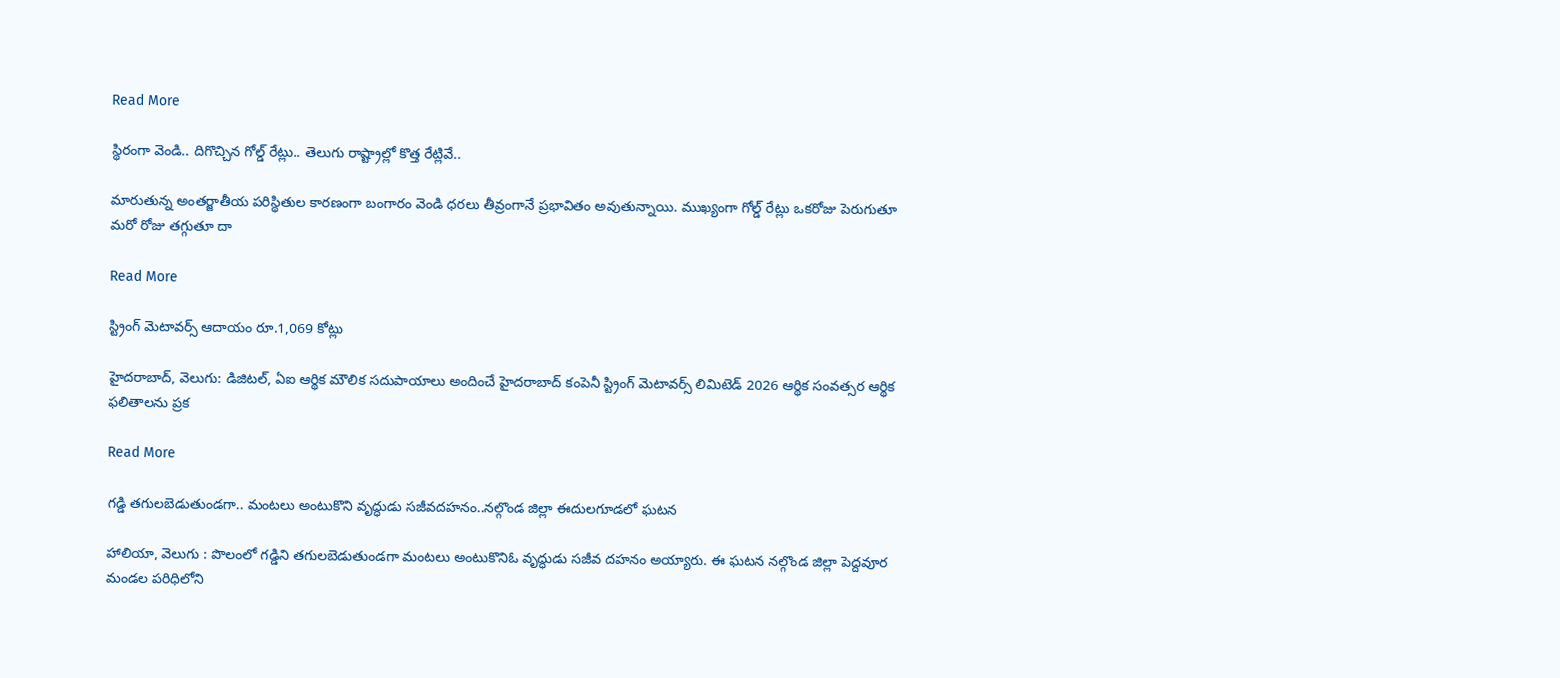Read More

స్థిరంగా వెండి.. దిగొచ్చిన గోల్డ్ రేట్లు.. తెలుగు రాష్ట్రాల్లో కొత్త రేట్లివే..

మారుతున్న అంతర్జాతీయ పరిస్థితుల కారణంగా బంగారం వెండి ధరలు తీవ్రంగానే ప్రభావితం అవుతున్నాయి. ముఖ్యంగా గోల్డ్ రేట్లు ఒకరోజు పెరుగుతూ మరో రోజు తగ్గుతూ దా

Read More

స్ట్రింగ్ మెటావర్స్ ఆదాయం రూ.1,069 కోట్లు

హైదరాబాద్, వెలుగు: డిజిటల్, ఏఐ ఆర్థిక మౌలిక సదుపాయాలు అందించే హైదరాబాద్ కంపెనీ స్ట్రింగ్ మెటావర్స్ లిమిటెడ్ 2026 ఆర్థిక సంవత్సర ఆర్థిక ఫలితాలను ప్రక

Read More

గడ్డి తగులబెడుతుండగా.. మంటలు అంటుకొని వృద్ధుడు సజీవదహనం..నల్గొండ జిల్లా ఈదులగూడలో ఘటన

హాలియా, వెలుగు : పొలంలో గడ్డిని తగులబెడుతుండగా మంటలు అంటుకొనిఓ వృద్ధుడు సజీవ దహనం అయ్యారు. ఈ ఘటన నల్గొండ జిల్లా పెద్దవూర మండల పరిధిలోని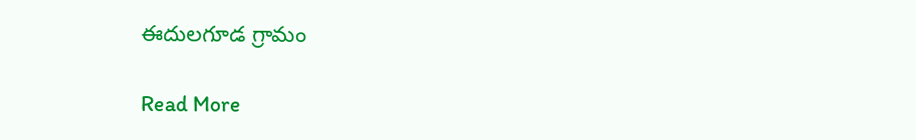ఈదులగూడ గ్రామం

Read More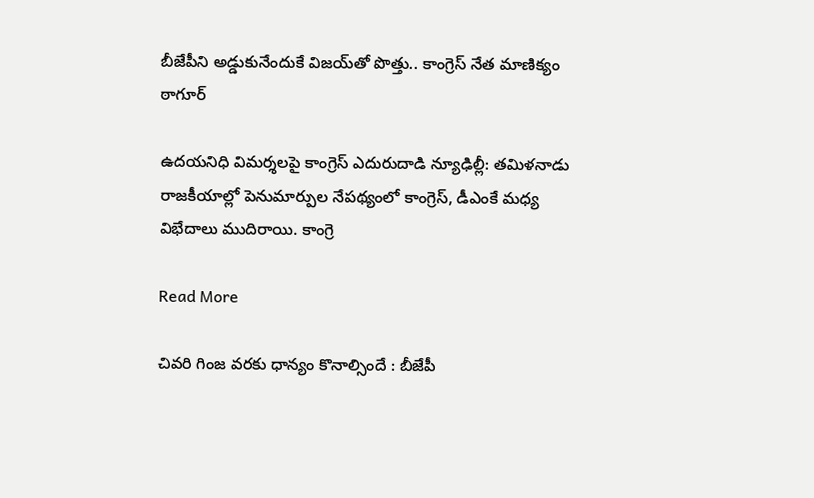బీజేపీని అడ్డుకునేందుకే విజయ్‌‌‌‌తో పొత్తు.. కాంగ్రెస్ నేత మాణిక్యం ఠాగూర్

ఉదయనిధి విమర్శలపై కాంగ్రెస్ ఎదురుదాడి న్యూఢిల్లీ: తమిళనాడు రాజకీయాల్లో పెనుమార్పుల నేపథ్యంలో కాంగ్రెస్, డీఎంకే మధ్య విభేదాలు ముదిరాయి. కాంగ్రె

Read More

చివరి గింజ వరకు ధాన్యం కొనాల్సిందే : బీజేపీ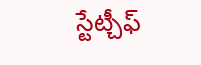స్టేట్చీఫ్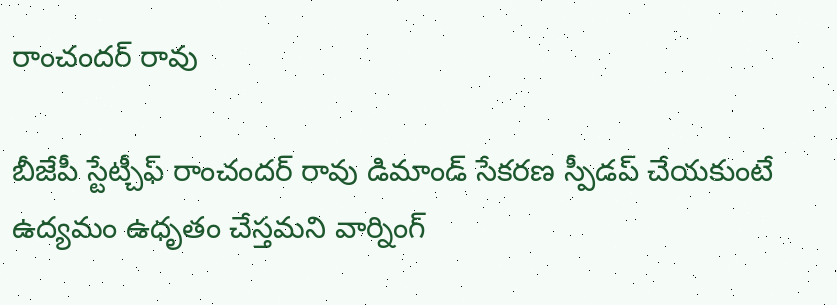రాంచందర్ రావు

బీజేపీ స్టేట్చీఫ్ రాంచందర్ రావు డిమాండ్ సేకరణ స్పీడప్ చేయకుంటే ఉద్యమం ఉధృతం చేస్తమని వార్నింగ్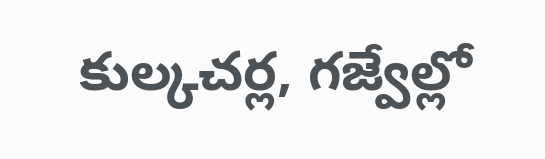కుల్కచర్ల, గజ్వేల్లో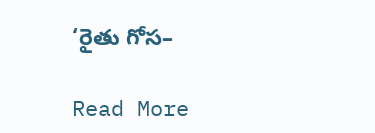‘రైతు గోస–

Read More